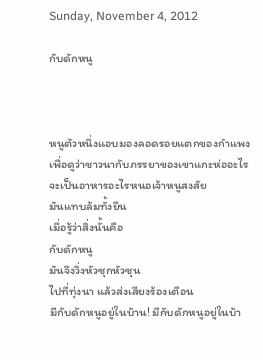Sunday, November 4, 2012

กับดักหนู



หนูตัวหนึ่งแอบมองลอดรอยแตกของกำแพง
เพื่อดูว่าชาวนากับภรรยาของเขาแกะห่ออะไร
จะเป็นอาหารอะไรหนอเจ้าหนูสงสัย
มันแทบล้มทั้งยืน
เมื่อรู้ว่าสิ่งนั้นคือ
กับดักหนู
มันจึงวิ่งหัวซุกหัวซุน
ไปที่ทุ่งนา แล้วส่งเสียงร้องเตือน
มีกับดักหนูอยู่ในบ้าน! มีกับดักหนูอยู่ในบ้า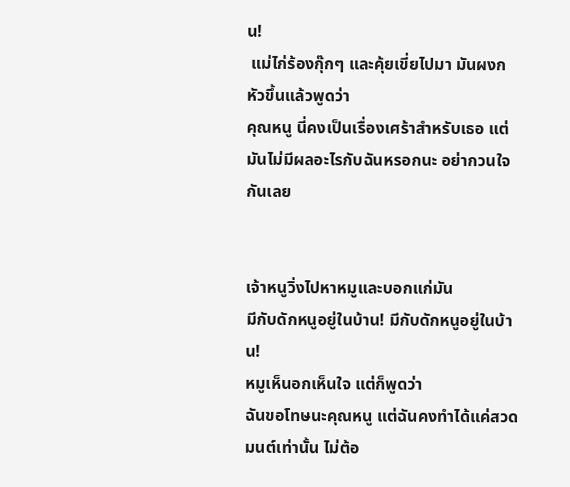น!
 แม่ไก่ร้องกุ๊กๆ และคุ้ยเขี่ยไปมา มันผงกหัวขึ้นแล้วพูดว่า
คุณหนู นี่คงเป็นเรื่องเศร้าสำหรับเธอ แต่มันไม่มีผลอะไรกับฉันหรอกนะ อย่ากวนใจกันเลย


เจ้าหนูวิ่งไปหาหมูและบอกแก่มัน
มีกับดักหนูอยู่ในบ้าน! มีกับดักหนูอยู่ในบ้าน!
หมูเห็นอกเห็นใจ แต่ก็พูดว่า
ฉันขอโทษนะคุณหนู แต่ฉันคงทำได้แค่สวดมนต์เท่านั้น ไม่ต้อ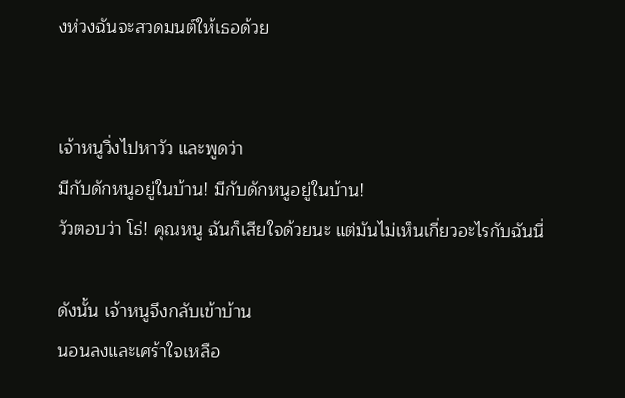งห่วงฉันจะสวดมนต์ให้เธอด้วย


เจ้าหนูวิ่งไปหาวัว และพูดว่า
มีกับดักหนูอยู่ในบ้าน! มีกับดักหนูอยู่ในบ้าน!
วัวตอบว่า โธ่! คุณหนู ฉันก็เสียใจด้วยนะ แต่มันไม่เห็นเกี่ยวอะไรกับฉันนี่

ดังนั้น เจ้าหนูจึงกลับเข้าบ้าน
นอนลงและเศร้าใจเหลือ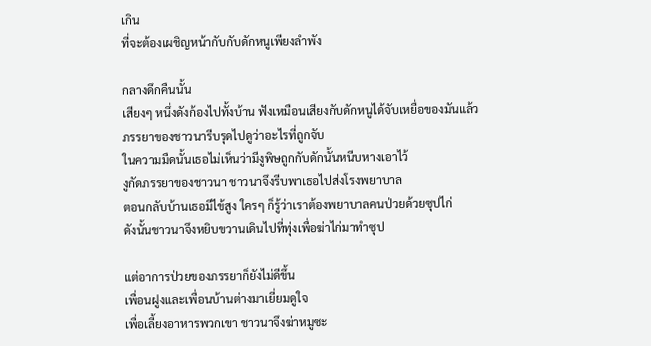เกิน
ที่จะต้องเผชิญหน้ากับกับดักหนูเพียงลำพัง

กลางดึกคืนนั้น
เสียงๆ หนึ่งดังก้องไปทั้งบ้าน ฟังเหมือนเสียงกับดักหนูได้จับเหยื่อของมันแล้ว
ภรรยาของชาวนารีบรุดไปดูว่าอะไรที่ถูกจับ
ในความมืดนั้นเธอไม่เห็นว่ามีงูพิษถูกกับดักนั้นหนีบหางเอาไว้
งูกัดภรรยาของชาวนา ชาวนาจึงรีบพาเธอไปส่งโรงพยาบาล
ตอนกลับบ้านเธอมีไข้สูง ใครๆ ก็รู้ว่าเราต้องพยาบาลคนป่วยด้วยซุปไก่
ดังนั้นชาวนาจึงหยิบขวานเดินไปที่ทุ่งเพื่อฆ่าไก่มาทำซุป

แต่อาการป่วยของภรรยาก็ยังไม่ดีขึ้น
เพื่อนฝูงและเพื่อนบ้านต่างมาเยี่ยมดูใจ
เพื่อเลี้ยงอาหารพวกเขา ชาวนาจึงฆ่าหมูซะ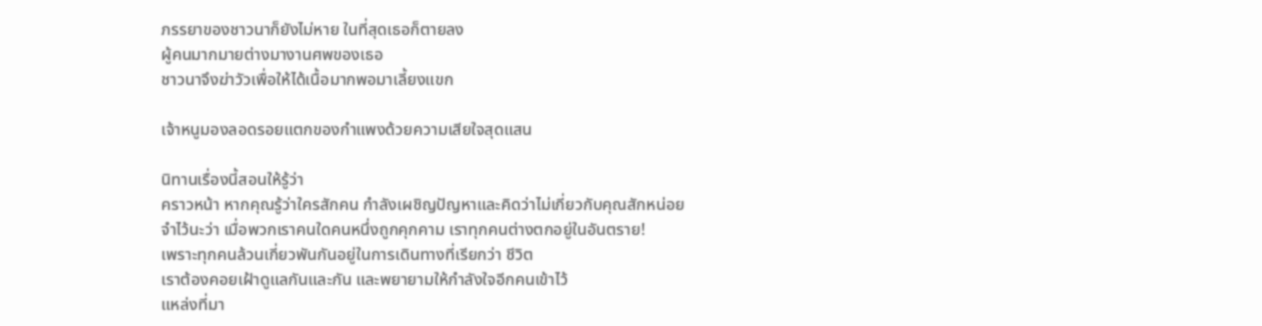ภรรยาของชาวนาก็ยังไม่หาย ในที่สุดเธอก็ตายลง
ผู้คนมากมายต่างมางานศพของเธอ
ชาวนาจึงฆ่าวัวเพื่อให้ได้เนื้อมากพอมาเลี้ยงแขก

เจ้าหนูมองลอดรอยแตกของกำแพงด้วยความเสียใจสุดแสน

นิทานเรื่องนี้สอนให้รู้ว่า
คราวหน้า หากคุณรู้ว่าใครสักคน กำลังเผชิญปัญหาและคิดว่าไม่เกี่ยวกับคุณสักหน่อย
จำไว้นะว่า เมื่อพวกเราคนใดคนหนึ่งถูกคุกคาม เราทุกคนต่างตกอยู่ในอันตราย!
เพราะทุกคนล้วนเกี่ยวพันกันอยู่ในการเดินทางที่เรียกว่า ชีวิต
เราต้องคอยเฝ้าดูแลกันและกัน และพยายามให้กำลังใจอีกคนเข้าไว้
แหล่งที่มา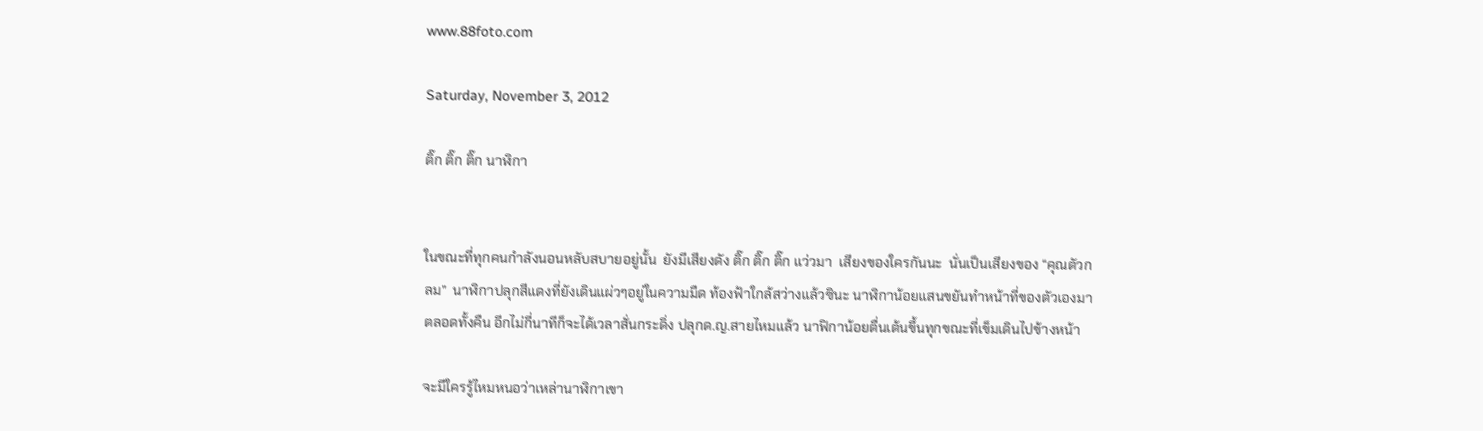www.88foto.com

Saturday, November 3, 2012

ติ๊ก ติ๊ก ติ๊ก นาฬิกา


ในขณะที่ทุกคนกำลังนอนหลับสบายอยู่นั้น  ยังมีเสียงดัง ติ๊ก ติ๊ก ติ๊ก แว่วมา  เสียงของใครกันนะ  นั่นเป็นเสียงของ “คุณตัวกลม”  นาฬิกาปลุกสีแดงที่ยังเดินแผ่วๆอยู่ในความมืด ท้องฟ้าใกล้สว่างแล้วซินะ นาฬิกาน้อยแสนขยันทำหน้าที่ของตัวเองมาตลอดทั้งคืน อีกไม่กี่นาทีก็จะได้เวลาสั่นกระดิ่ง ปลุกด.ญ.สายไหมแล้ว นาฟิกาน้อยตื่นเต้นขึ้นทุกขณะที่เข็มเดินไปข้างหน้า

จะมีใครรู้ไหมหนอว่าเหล่านาฬิกาเขา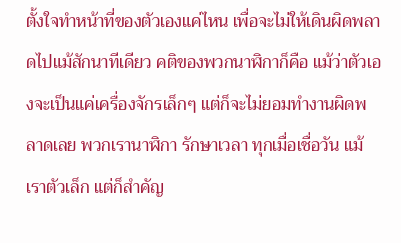ตั้งใจทำหน้าที่ของตัวเองแค่ไหน เพื่อจะไม่ให้เดินผิดพลาดไปแม้สักนาทีเดียว คติของพวกนาฬิกาก็คือ แม้ว่าตัวเองจะเป็นแค่เครื่องจักรเล็กๆ แต่ก็จะไม่ยอมทำงานผิดพลาดเลย พวกเรานาฬิกา รักษาเวลา ทุกเมื่อเชื่อวัน แม้เราตัวเล็ก แต่ก็สำคัญ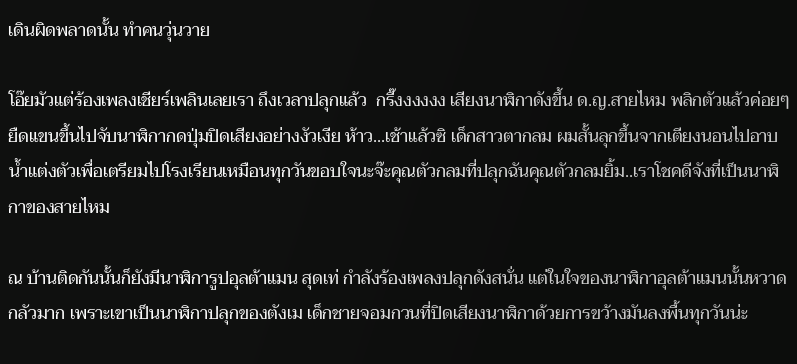เดินผิดพลาดนั้น ทำคนวุ่นวาย

โอ๊ยมัวแต่ร้องเพลงเชียร์เพลินเลยเรา ถึงเวลาปลุกแล้ว  กรี๊งงงงงง เสียงนาฬิกาดังขึ้น ด.ญ.สายไหม พลิกตัวแล้วค่อยๆยืดแขนขึ้นไปจับนาฬิกากดปุ่มปิดเสียงอย่างงัวเงีย ห้าว...เช้าแล้วซิ เด็กสาวตากลม ผมสั้นลุกขึ้นจากเตียงนอนไปอาบน้ำแต่งตัวเพื่อเตรียมไปโรงเรียนเหมือนทุกวันขอบใจนะจ๊ะคุณตัวกลมที่ปลุกฉันคุณตัวกลมยิ้ม..เราโชคดีจังที่เป็นนาฬิกาของสายไหม

ณ บ้านติดกันนั้นก็ยังมีนาฬิการูปอุลต้าแมน สุดเท่ กำลังร้องเพลงปลุกดังสนั่น แต่ในใจของนาฬิกาอุลต้าแมนนั้นหวาดกลัวมาก เพราะเขาเป็นนาฬิกาปลุกของตังเม เด็กชายจอมกวนที่ปิดเสียงนาฬิกาด้วยการขว้างมันลงพื้นทุกวันน่ะ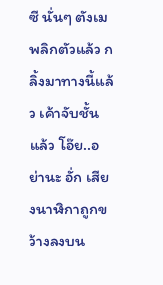ซี นั่นๆ ตังเมพลิกตัวแล้ว กลิ้งมาทางนี้แล้ว เค้าจับชั้นแล้ว โอ๊ย..อย่านะ อั่ก เสียงนาฬิกาถูกขว้างลงบน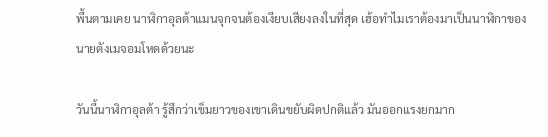พื้นตามเคย นาฬิกาอุลต้าแมนจุกจนต้องเงียบเสียงลงในที่สุด เฮ้อทำไมเราต้องมาเป็นนาฬิกาของนายตังเมจอมโหดด้วยนะ

วันนี้นาฬิกาอุลต้า รู้สึกว่าเข็มยาวของเขาเดินขยับผิดปกติแล้ว มันออกแรงยกมาก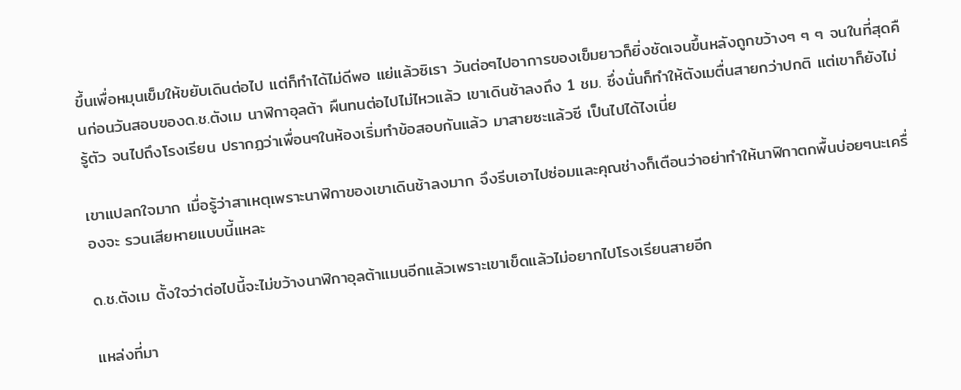ขึ้นเพื่อหมุนเข็มให้ขยับเดินต่อไป แต่ก็ทำได้ไม่ดีพอ แย่แล้วซิเรา วันต่อๆไปอาการของเข็มยาวก็ยิ่งชัดเจนขึ้นหลังถูกขว้างๆ ๆ ๆ จนในที่สุดคืนก่อนวันสอบของด.ช.ตังเม นาฬิกาอุลต้า ผืนทนต่อไปไม่ไหวแล้ว เขาเดินช้าลงถึง 1 ชม. ซึ่งนั่นก็ทำให้ตังเมตื่นสายกว่าปกติ แต่เขาก็ยังไม่รู้ตัว จนไปถึงโรงเรียน ปรากฏว่าเพื่อนๆในห้องเริ่มทำข้อสอบกันแล้ว มาสายซะแล้วซี เป็นไปได้ไงเนี่ย

เขาแปลกใจมาก เมื่อรู้ว่าสาเหตุเพราะนาฬิกาของเขาเดินช้าลงมาก จึงรีบเอาไปซ่อมและคุณช่างก็เตือนว่าอย่าทำให้นาฬิกาตกพื้นบ่อยๆนะเครื่องจะ รวนเสียหายแบบนี้แหละ

ด.ช.ตังเม ตั้งใจว่าต่อไปนี้จะไม่ขว้างนาฬิกาอุลต้าแมนอีกแล้วเพราะเขาเข็ดแล้วไม่อยากไปโรงเรียนสายอีก

แหล่งที่มา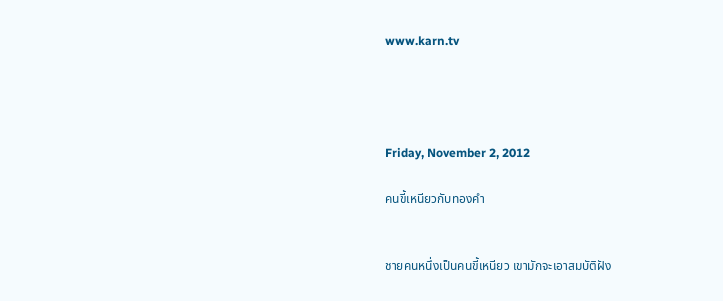www.karn.tv




Friday, November 2, 2012

คนขี้เหนียวกับทองคำ


ชายคนหนึ่งเป็นคนขี้เหนียว เขามักจะเอาสมบัติฝัง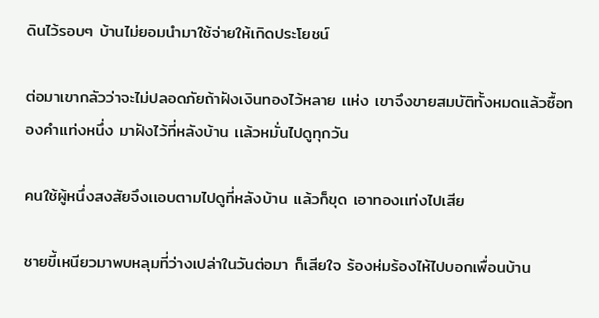ดินไว้รอบๆ บ้านไม่ยอมนำมาใช้จ่ายให้เกิดประโยชน์

ต่อมาเขากลัวว่าจะไม่ปลอดภัยถ้าฝังเงินทองไว้หลาย เเห่ง เขาจึงขายสมบัติทั้งหมดเเล้วซื้อทองคำเเท่งหนึ่ง มาฝังไว้ที่หลังบ้าน เเล้วหมั่นไปดูทุกวัน

คนใช้ผู้หนึ่งสงสัยจึงเเอบตามไปดูที่หลังบ้าน เเล้วก็ขุด เอาทองเเท่งไปเสีย

ชายขี้เหนียวมาพบหลุมที่ว่างเปล่าในวันต่อมา ก็เสียใจ ร้องห่มร้องไห้ไปบอกเพื่อนบ้าน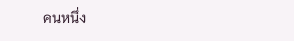คนหนึ่ง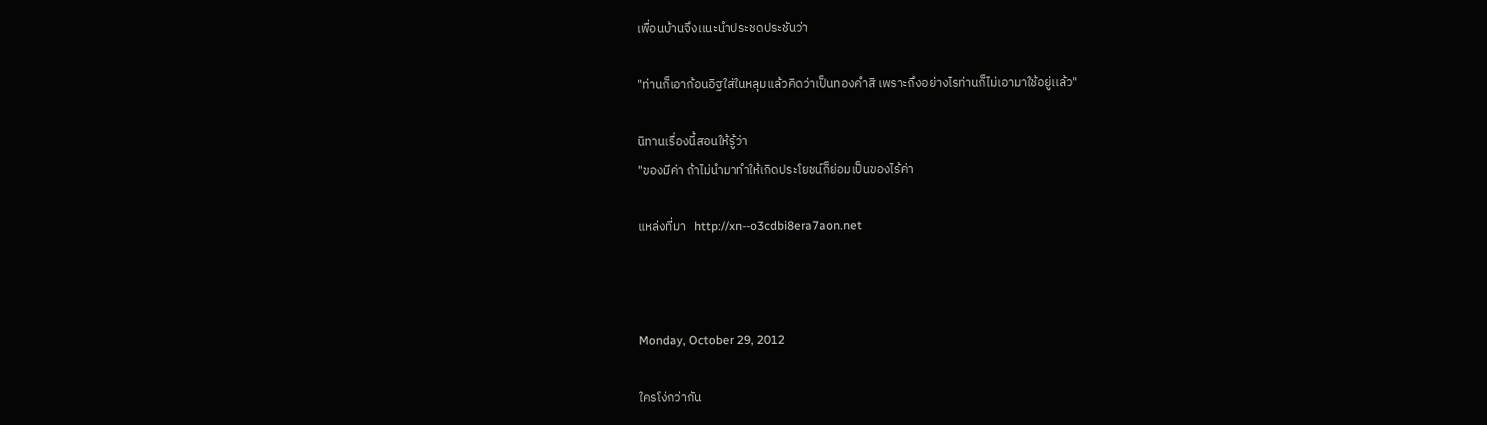เพื่อนบ้านจึงเเนะนำประชดประชันว่า

"ท่านก็เอาก้อนอิฐใส่ในหลุมเเล้วคิดว่าเป็นทองคำสิ เพราะถึงอย่างไรท่านก็ไม่เอามาใช้อยู่เเล้ว"

นิทานเรื่องนี้สอนให้รู้ว่า
"ของมีค่า ถ้าไม่นำมาทำให้เกิดประโยชน์ก็ย่อมเป็นของไร้ค่า

แหล่งที่มา   http://xn--o3cdbi8era7aon.net



Monday, October 29, 2012

ใครโง่กว่ากัน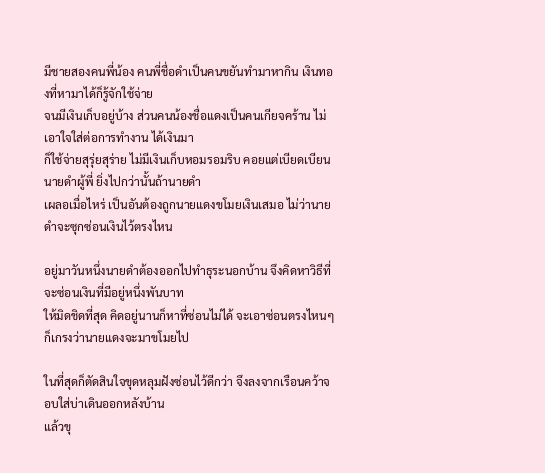มีชายสองคนพี่น้อง คนพี่ชื่อดำเป็นคนขยันทำมาหากิน เงินทองที่หามาได้ก็รู้จักใช้จ่าย
จนมีเงินเก็บอยู่บ้าง ส่วนคนน้องชื่อแดงเป็นคนเกียจคร้าน ไม่เอาใจใส่ต่อการทำงาน ได้เงินมา
ก็ใช้จ่ายสุรุ่ยสุร่าย ไม่มีเงินเก็บหอมรอมริบ คอยแต่เบียดเบียนนายดำผู้พี่ ยิ่งไปกว่านั้นถ้านายดำ
เผลอเมื่อไหร่ เป็นอันต้องถูกนายแดงขโมยเงินเสมอ ไม่ว่านายดำจะซุกซ่อนเงินไว้ตรงไหน

อยู่มาวันหนึ่งนายดำต้องออกไปทำธุระนอกบ้าน จึงคิดหาวิธีที่จะซ่อนเงินที่มีอยู่หนึ่งพันบาท
ให้มิดชิดที่สุด คิดอยู่นานก็หาที่ซ่อนไม่ได้ จะเอาซ่อนตรงไหนๆ ก็เกรงว่านายแดงจะมาขโมยไป

ในที่สุดก็ตัดสินใจขุดหลุมฝังซ่อนไว้ดีกว่า จึงลงจากเรือนคว้าจอบใส่บ่าเดินออกหลังบ้าน
แล้วขุ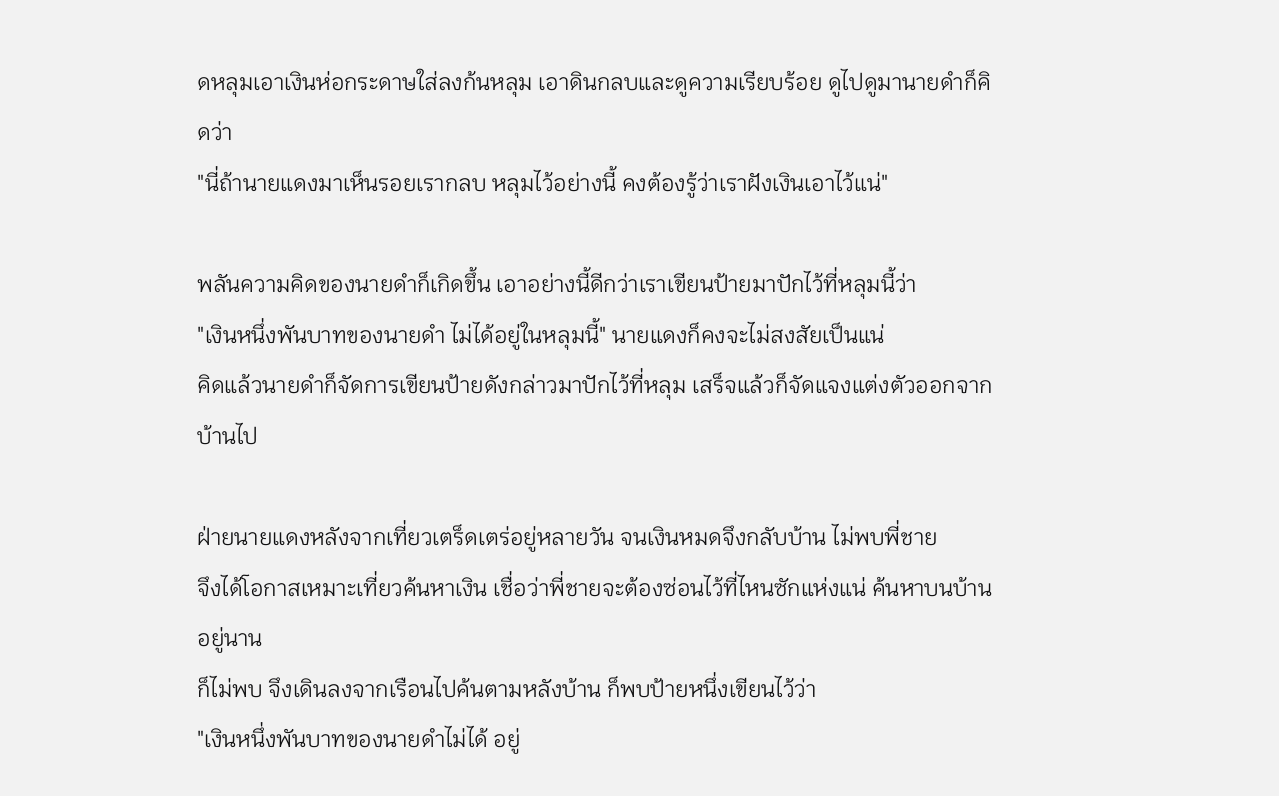ดหลุมเอาเงินห่อกระดาษใส่ลงก้นหลุม เอาดินกลบและดูความเรียบร้อย ดูไปดูมานายดำก็คิดว่า
"นี่ถ้านายแดงมาเห็นรอยเรากลบ หลุมไว้อย่างนี้ คงต้องรู้ว่าเราฝังเงินเอาไว้แน่"

พลันความคิดของนายดำก็เกิดขึ้น เอาอย่างนี้ดีกว่าเราเขียนป้ายมาปักไว้ที่หลุมนี้ว่า
"เงินหนึ่งพันบาทของนายดำ ไม่ได้อยู่ในหลุมนี้" นายแดงก็คงจะไม่สงสัยเป็นแน่
คิดแล้วนายดำก็จัดการเขียนป้ายดังกล่าวมาปักไว้ที่หลุม เสร็จแล้วก็จัดแจงแต่งตัวออกจากบ้านไป

ฝ่ายนายแดงหลังจากเที่ยวเตร็ดเตร่อยู่หลายวัน จนเงินหมดจึงกลับบ้าน ไม่พบพี่ชาย
จึงได้โอกาสเหมาะเที่ยวค้นหาเงิน เชื่อว่าพี่ชายจะต้องซ่อนไว้ที่ไหนซักแห่งแน่ ค้นหาบนบ้านอยู่นาน
ก็ไม่พบ จึงเดินลงจากเรือนไปค้นตามหลังบ้าน ก็พบป้ายหนึ่งเขียนไว้ว่า
"เงินหนึ่งพันบาทของนายดำไม่ได้ อยู่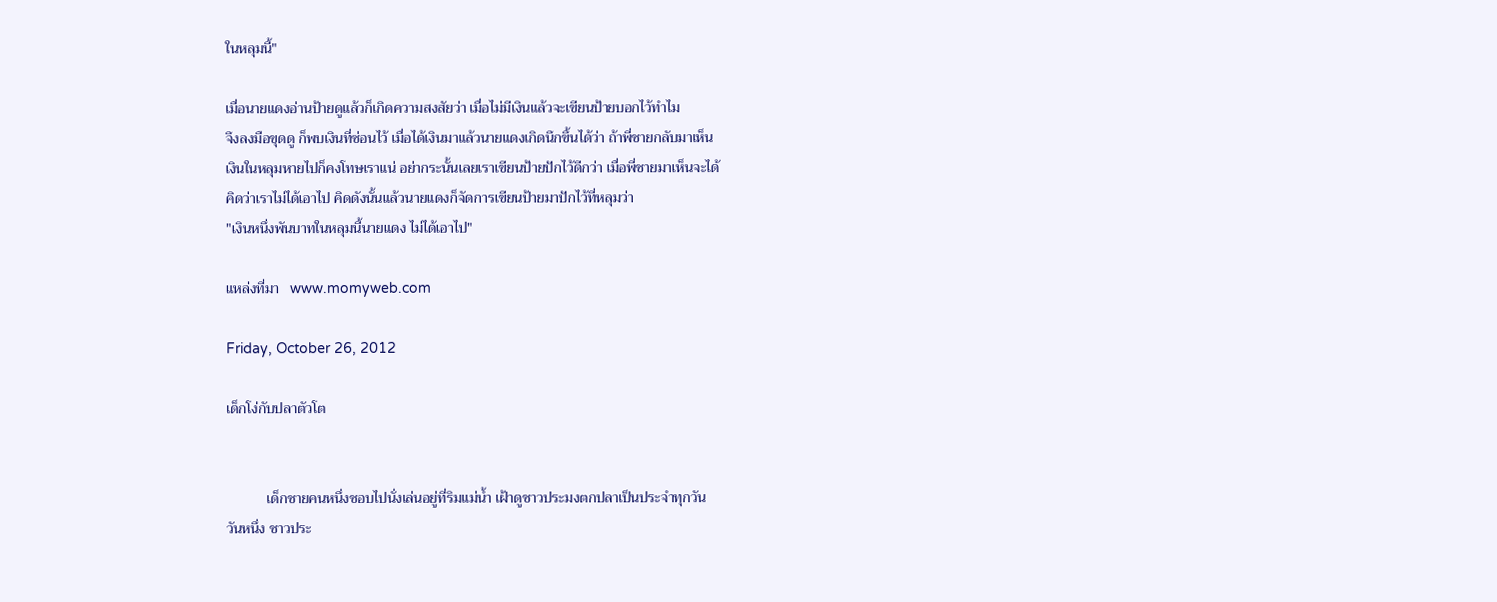ในหลุมนี้"

เมื่อนายแดงอ่านป้ายดูแล้วก็เกิดความสงสัยว่า เมื่อไม่มีเงินแล้วจะเขียนป้ายบอกไว้ทำไม
จึงลงมือขุดดู ก็พบเงินที่ซ่อนไว้ เมื่อได้เงินมาแล้วนายแดงเกิดนึกขึ้นได้ว่า ถ้าพี่ชายกลับมาเห็น
เงินในหลุมหายไปก็คงโทษเราแน่ อย่ากระนั้นเลยเราเขียนป้ายปักไว้ดีกว่า เมื่อพี่ชายมาเห็นจะได้
คิดว่าเราไม่ได้เอาไป คิดดังนั้นแล้วนายแดงก็จัดการเขียนป้ายมาปักไว้ที่หลุมว่า
"เงินหนึ่งพันบาทในหลุมนี้นายแดง ไม่ได้เอาไป"

แหล่งที่มา   www.momyweb.com

Friday, October 26, 2012

เด็กโง่กับปลาตัวโต


           เด็กชายคนหนึ่งชอบไปนั่งเล่นอยู่ที่ริมแม่น้ำ เฝ้าดูชาวประมงตกปลาเป็นประจำทุกวัน
วันหนึ่ง ชาวประ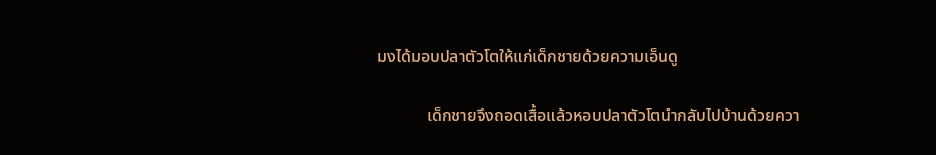มงได้มอบปลาตัวโตให้แก่เด็กชายด้วยความเอ็นดู

            เด็กชายจึงถอดเสื้อแล้วหอบปลาตัวโตนำกลับไปบ้านด้วยควา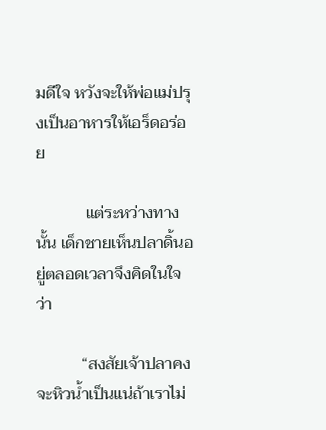มดีใจ หวังจะให้พ่อแม่ปรุงเป็นอาหารให้เอร็ดอร่อย

            แต่ระหว่างทางนั้น เด็กชายเห็นปลาดิ้นอยู่ตลอดเวลาจึงคิดในใจว่า

           “สงสัยเจ้าปลาคงจะหิวน้ำเป็นแน่ถ้าเราไม่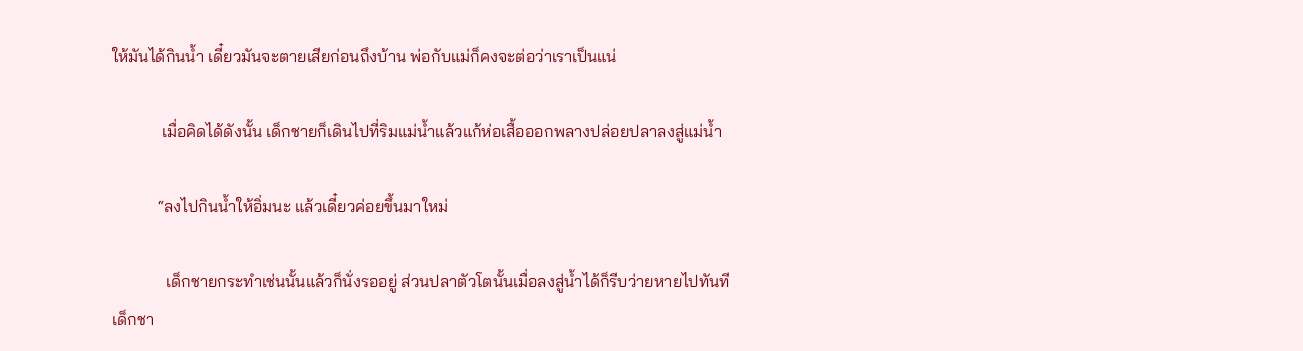ให้มันได้กินน้ำ เดี๋ยวมันจะตายเสียก่อนถึงบ้าน พ่อกับแม่ก็คงจะต่อว่าเราเป็นแน่

            เมื่อคิดได้ดังนั้น เด็กชายก็เดินไปที่ริมแม่น้ำแล้วแก้ห่อเสื้อออกพลางปล่อยปลาลงสู่แม่น้ำ

           “ลงไปกินน้ำให้อิ่มนะ แล้วเดี๋ยวค่อยขึ้นมาใหม่

             เด็กชายกระทำเช่นนั้นแล้วก็นั่งรออยู่ ส่วนปลาตัวโตนั้นเมื่อลงสู่น้ำได้ก็รีบว่ายหายไปทันที
เด็กชา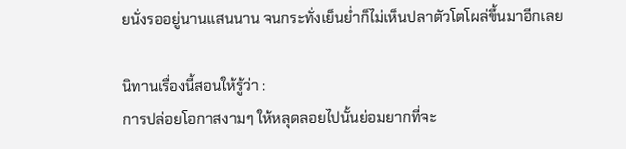ยนั่งรออยู่นานแสนนาน จนกระทั่งเย็นย่ำก็ไม่เห็นปลาตัวโตโผล่ขึ้นมาอีกเลย

นิทานเรื่องนี้สอนให้รู้ว่า :
การปล่อยโอกาสงามๆ ให้หลุดลอยไปนั้นย่อมยากที่จะ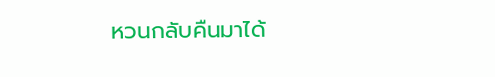หวนกลับคืนมาได้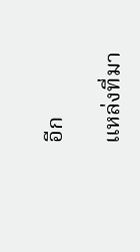อีก

แหล่งที่มา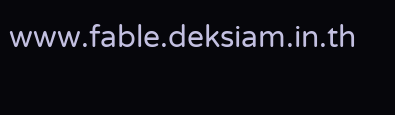www.fable.deksiam.in.th